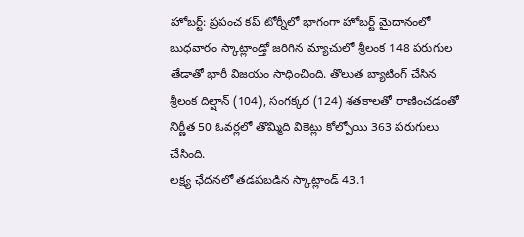హోబర్ట్: ప్రపంచ కప్ టోర్నీలో భాగంగా హోబర్ట్ మైదానంలో బుధవారం స్కాట్లాండ్తో జరిగిన మ్యాచులో శ్రీలంక 148 పరుగుల తేడాతో భారీ విజయం సాధించింది. తొలుత బ్యాటింగ్ చేసిన శ్రీలంక దిల్షాన్ (104), సంగక్కర (124) శతకాలతో రాణించడంతో నిర్ణీత 50 ఓవర్లలో తొమ్మిది వికెట్లు కోల్పోయి 363 పరుగులు చేసింది.
లక్ష్య ఛేదనలో తడపబడిన స్కాట్లాండ్ 43.1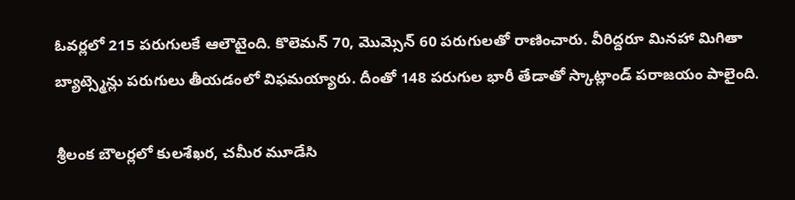ఓవర్లలో 215 పరుగులకే ఆలౌటైంది. కొలెమన్ 70, మొమ్సెన్ 60 పరుగులతో రాణించారు. వీరిద్దరూ మినహా మిగితా బ్యాట్స్మెన్లు పరుగులు తీయడంలో విఫమయ్యారు. దీంతో 148 పరుగుల భారీ తేడాతో స్కాట్లాండ్ పరాజయం పాలైంది.

శ్రీలంక బౌలర్లలో కులశేఖర, చమీర మూడేసి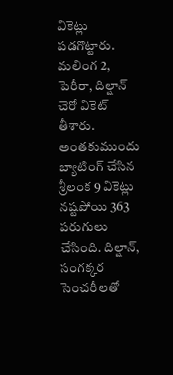వికెట్లు పడగొట్టారు. మలింగ 2, పెరీరా, దిల్షాన్ చెరో వికెట్ తీశారు. అంతకుముందు బ్యాటింగ్ చేసిన శ్రీలంక 9 వికెట్లు నష్టపోయి 363 పరుగులు చేసింది. దిల్షాన్, సంగక్కర సెంచరీలతో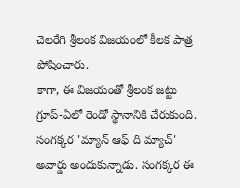చెలరేగి శ్రీలంక విజయంలో కీలక పాత్ర పోషించారు.
కాగా, ఈ విజయంతో శ్రీలంక జట్టు గ్రూప్-ఏలో రెండో స్థానానికి చేరుకుంది. సంగక్కర 'మ్యాన్ ఆఫ్ ది మ్యాచ్' అవార్డు అందుకున్నాడు. సంగక్కర ఈ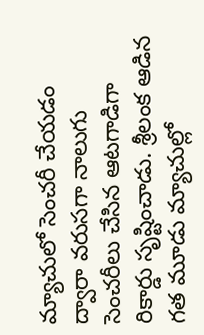మ్యాచులో సెంచరీ చేయడం ద్వారా వరుసగా నాలుగు సెంచరీలు చేసిన ఆటగాడిగా రికార్డు సృష్టించాడు. శ్రీలంక ఆడిన గత మూడు మ్యాచుల్లో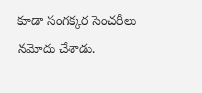కూడా సంగక్కర సెంచరీలు నమోదు చేశాడు.